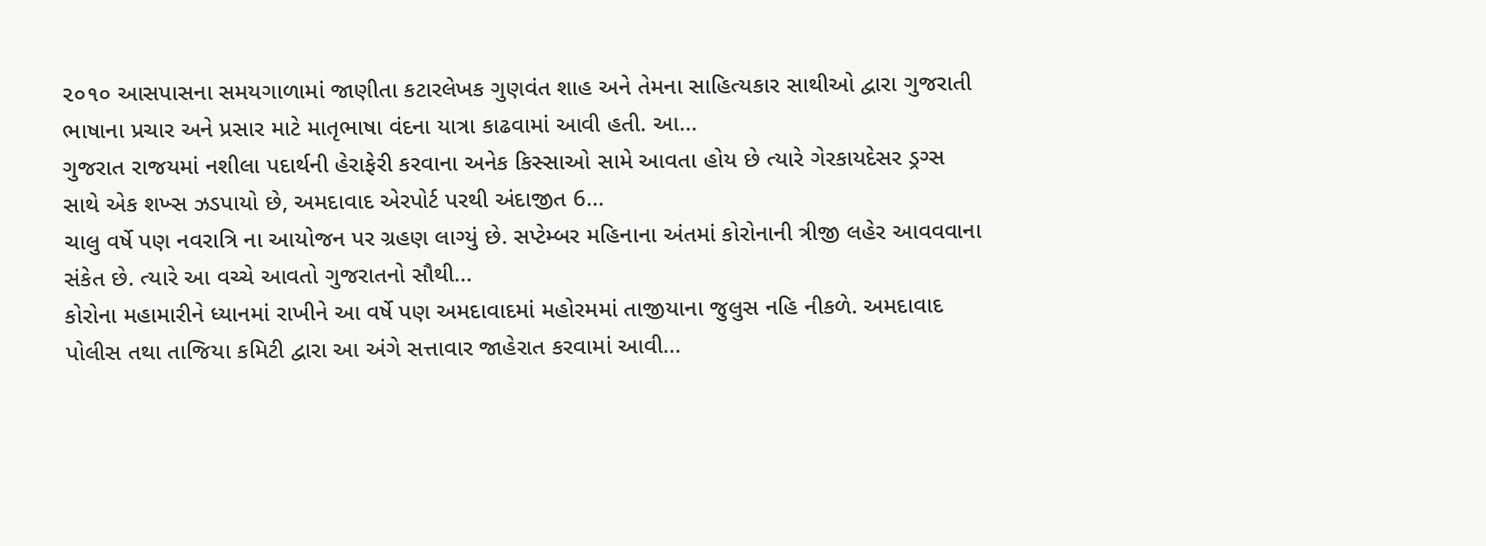૨૦૧૦ આસપાસના સમયગાળામાં જાણીતા કટારલેખક ગુણવંત શાહ અને તેમના સાહિત્યકાર સાથીઓ દ્વારા ગુજરાતી ભાષાના પ્રચાર અને પ્રસાર માટે માતૃભાષા વંદના યાત્રા કાઢવામાં આવી હતી. આ...
ગુજરાત રાજયમાં નશીલા પદાર્થની હેરાફેરી કરવાના અનેક કિસ્સાઓ સામે આવતા હોય છે ત્યારે ગેરકાયદેસર ડ્રગ્સ સાથે એક શખ્સ ઝડપાયો છે, અમદાવાદ એરપોર્ટ પરથી અંદાજીત 6...
ચાલુ વર્ષે પણ નવરાત્રિ ના આયોજન પર ગ્રહણ લાગ્યું છે. સપ્ટેમ્બર મહિનાના અંતમાં કોરોનાની ત્રીજી લહેર આવવવાના સંકેત છે. ત્યારે આ વચ્ચે આવતો ગુજરાતનો સૌથી...
કોરોના મહામારીને ધ્યાનમાં રાખીને આ વર્ષે પણ અમદાવાદમાં મહોરમમાં તાજીયાના જુલુસ નહિ નીકળે. અમદાવાદ પોલીસ તથા તાજિયા કમિટી દ્વારા આ અંગે સત્તાવાર જાહેરાત કરવામાં આવી...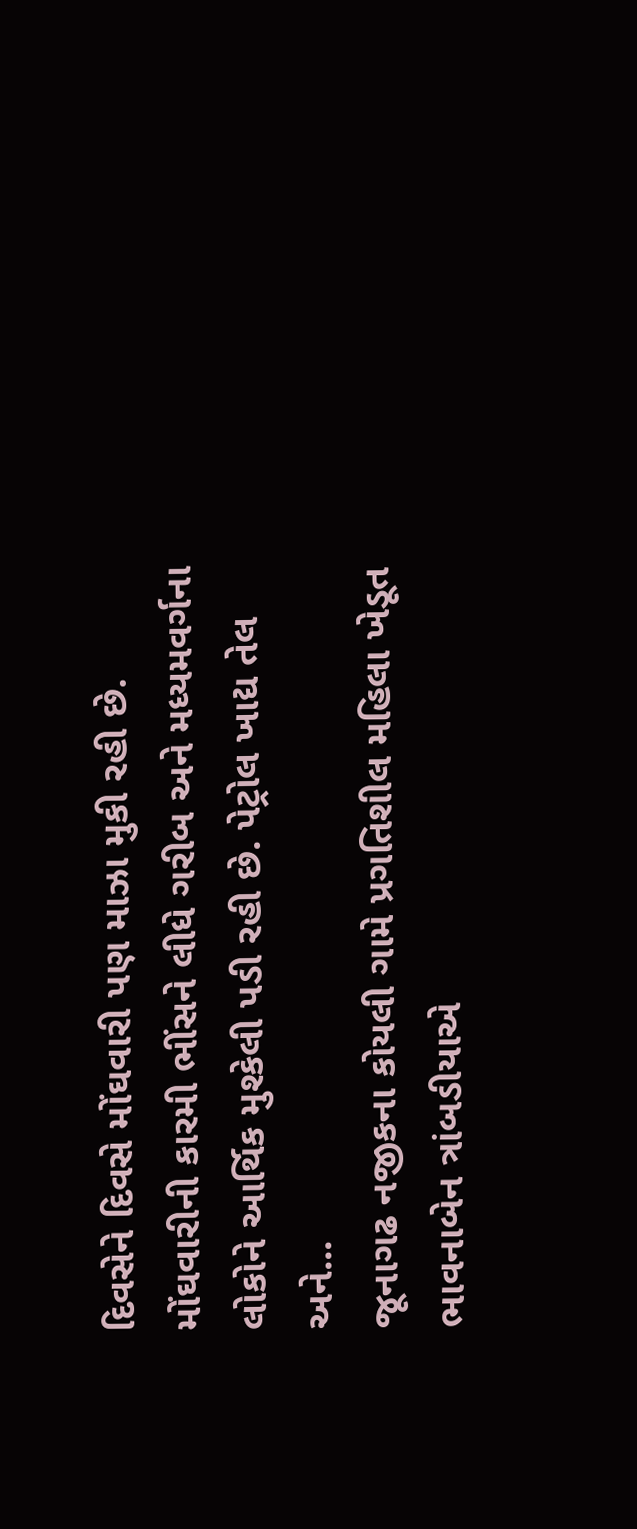દિવસેને દિવસે મોંઘવારી પણ માઝા મુકી રહી છે. મોંઘવારીની કારમી ભીંસને લીધે ગરીબ અને મધ્યમવર્ગના લોકોને આર્થિક મુશ્કેલી પડી રહી છે. પેટ્રોલ ખાદ્ય તેલ અને...
જૂનાગઢ નજીકના કોયલી ગામે પ્રગતિશીલ મહિલા ખેડૂત ભાવનાબેન ત્રાંબડીયાએ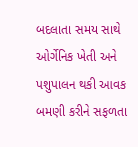બદલાતા સમય સાથે ઓર્ગેનિક ખેતી અને પશુપાલન થકી આવક બમણી કરીને સફળતા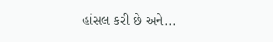હાંસલ કરી છે અને...